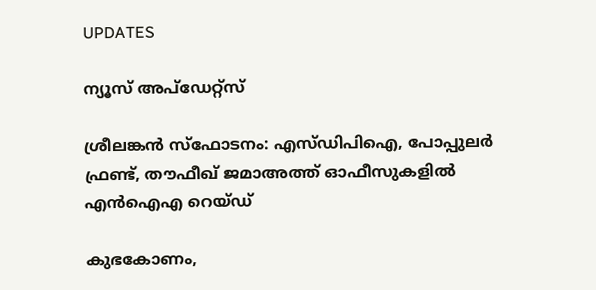UPDATES

ന്യൂസ് അപ്ഡേറ്റ്സ്

ശ്രീലങ്കന്‍ സ്‌ഫോടനം: എസ്ഡിപിഐ, പോപ്പുലര്‍ ഫ്രണ്ട്, തൗഫീഖ് ജമാഅത്ത് ഓഫീസുകളില്‍ എന്‍ഐഎ റെയ്ഡ്

കുഭകോണം,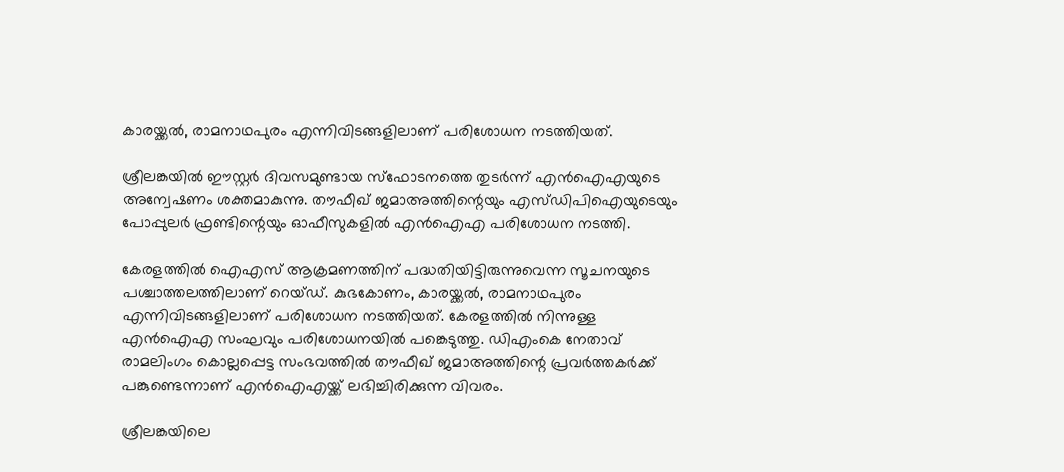കാരയ്ക്കല്‍, രാമനാഥപുരം എന്നിവിടങ്ങളിലാണ് പരിശോധന നടത്തിയത്.

ശ്രീലങ്കയില്‍ ഈസ്റ്റര്‍ ദിവസമുണ്ടായ സ്‌ഫോടനത്തെ തുടര്‍ന്ന് എന്‍ഐഎയുടെ അന്വേഷണം ശക്തമാകുന്നു. തൗഫീഖ് ജമാഅത്തിന്റെയും എസ്ഡിപിഐയുടെയും പോപ്പുലര്‍ ഫ്രണ്ടിന്റെയും ഓഫീസുകളില്‍ എന്‍ഐഎ പരിശോധന നടത്തി.

കേരളത്തില്‍ ഐഎസ് ആക്രമണത്തിന് പദ്ധതിയിട്ടിരുന്നുവെന്ന സൂചനയുടെ പശ്ചാത്തലത്തിലാണ് റെയ്ഡ്. കുഭകോണം, കാരയ്ക്കല്‍, രാമനാഥപുരം എന്നിവിടങ്ങളിലാണ് പരിശോധന നടത്തിയത്. കേരളത്തില്‍ നിന്നുള്ള എന്‍ഐഎ സംഘവും പരിശോധനയില്‍ പങ്കെടുത്തു. ഡിഎംകെ നേതാവ് രാമലിംഗം കൊല്ലപ്പെട്ട സംഭവത്തില്‍ തൗഫീഖ് ജമാഅത്തിന്റെ പ്രവര്‍ത്തകര്‍ക്ക് പങ്കുണ്ടെന്നാണ് എന്‍ഐഎയ്ക്ക് ലഭിച്ചിരിക്കുന്ന വിവരം.

ശ്രീലങ്കയിലെ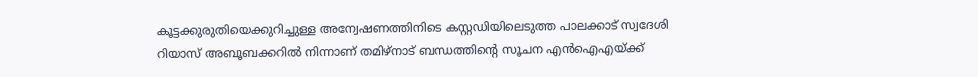കൂട്ടക്കുരുതിയെക്കുറിച്ചുള്ള അന്വേഷണത്തിനിടെ കസ്റ്റഡിയിലെടുത്ത പാലക്കാട് സ്വദേശി റിയാസ് അബൂബക്കറില്‍ നിന്നാണ് തമിഴ്‌നാട് ബന്ധത്തിന്റെ സൂചന എന്‍ഐഎയ്ക്ക്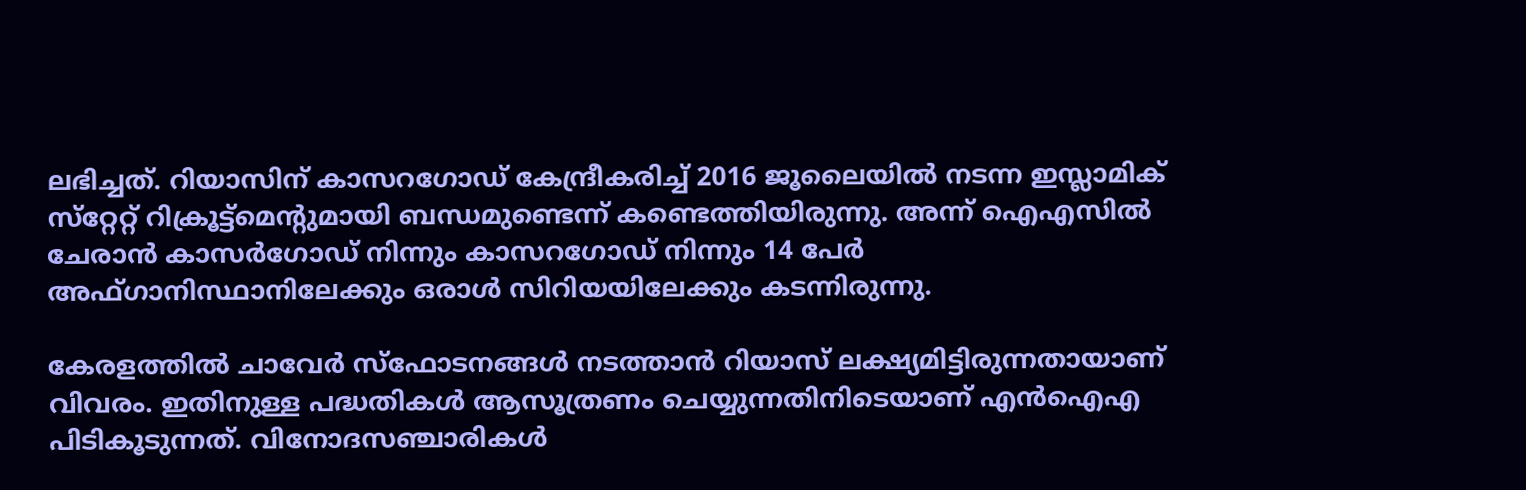ലഭിച്ചത്. റിയാസിന് കാസറഗോഡ് കേന്ദ്രീകരിച്ച് 2016 ജൂലൈയില്‍ നടന്ന ഇസ്ലാമിക് സ്‌റ്റേറ്റ് റിക്രൂട്ട്‌മെന്റുമായി ബന്ധമുണ്ടെന്ന് കണ്ടെത്തിയിരുന്നു. അന്ന് ഐഎസില്‍ ചേരാന്‍ കാസര്‍ഗോഡ് നിന്നും കാസറഗോഡ് നിന്നും 14 പേര്‍ അഫ്ഗാനിസ്ഥാനിലേക്കും ഒരാള്‍ സിറിയയിലേക്കും കടന്നിരുന്നു.

കേരളത്തില്‍ ചാവേര്‍ സ്‌ഫോടനങ്ങള്‍ നടത്താന്‍ റിയാസ് ലക്ഷ്യമിട്ടിരുന്നതായാണ് വിവരം. ഇതിനുള്ള പദ്ധതികള്‍ ആസൂത്രണം ചെയ്യുന്നതിനിടെയാണ് എന്‍ഐഎ പിടികൂടുന്നത്. വിനോദസഞ്ചാരികള്‍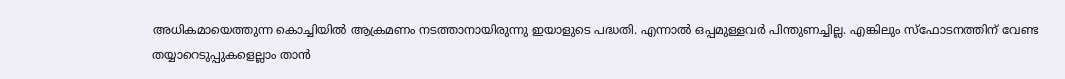അധികമായെത്തുന്ന കൊച്ചിയില്‍ ആക്രമണം നടത്താനായിരുന്നു ഇയാളുടെ പദ്ധതി. എന്നാല്‍ ഒപ്പമുള്ളവര്‍ പിന്തുണച്ചില്ല. എങ്കിലും സ്‌ഫോടനത്തിന് വേണ്ട തയ്യാറെടുപ്പുകളെല്ലാം താന്‍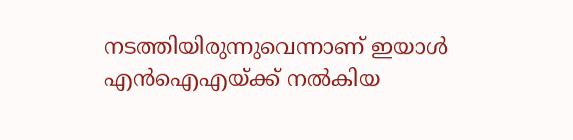നടത്തിയിരുന്നുവെന്നാണ് ഇയാള്‍ എന്‍ഐഎയ്ക്ക് നല്‍കിയ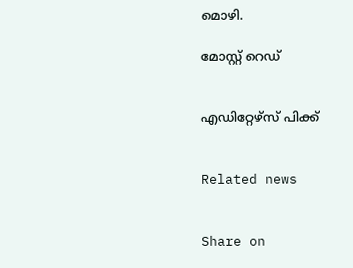മൊഴി.

മോസ്റ്റ് റെഡ്


എഡിറ്റേഴ്സ് പിക്ക്


Related news


Share on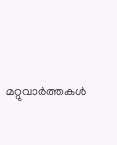മറ്റുവാര്‍ത്തകള്‍